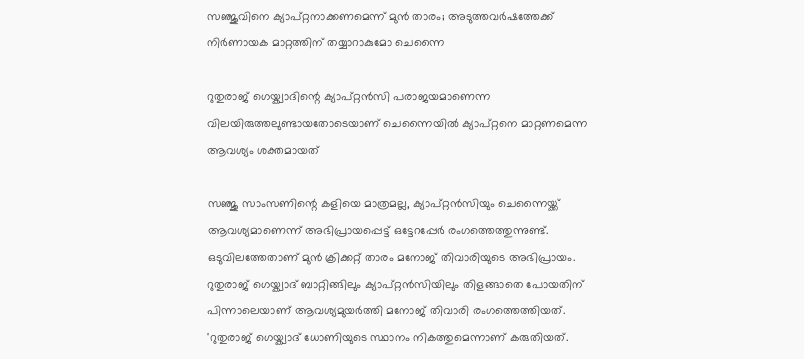സഞ്ജുവിനെ ക്യാപ്റ്റനാക്കണമെന്ന് മുന്‍ താരം; അടുത്തവര്‍ഷത്തേക്ക് നിര്‍ണായക മാറ്റത്തിന് തയ്യാറാകുമോ ചെന്നൈ

റുതുരാജ് ഗെയ്ക്വാദിന്റെ ക്യാപ്റ്റന്‍സി പരാജയമാണെന്ന വിലയിരുത്തലുണ്ടായതോടെയാണ് ചെന്നൈയില്‍ ക്യാപ്റ്റനെ മാറ്റണമെന്ന ആവശ്യം ശക്തമായത്

സഞ്ജു സാംസണിന്റെ കളിയെ മാത്രമല്ല, ക്യാപ്റ്റന്‍സിയും ചെന്നൈയ്ക്ക് ആവശ്യമാണെന്ന് അഭിപ്രായപ്പെട്ട് ഒട്ടേറപ്പേര്‍ രംഗത്തെത്തുന്നുണ്ട്. ഒടുവിലത്തേതാണ് മുന്‍ ക്രിക്കറ്റ് താരം മനോജ് തിവാരിയുടെ അഭിപ്രായം. റുതുരാജ് ഗെയ്ക്വാദ് ബാറ്റിങ്ങിലും ക്യാപ്റ്റന്‍സിയിലും തിളങ്ങാതെ പോയതിന് പിന്നാലെയാണ് ആവശ്യമുയര്‍ത്തി മനോജ് തിവാരി രംഗത്തെത്തിയത്. 'റുതുരാജ് ഗെയ്ക്വാദ് ധോണിയുടെ സ്ഥാനം നികത്തുമെന്നാണ് കരുതിയത്.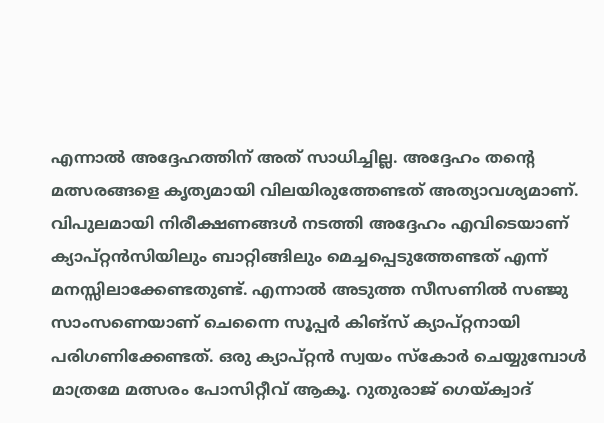എന്നാല്‍ അദ്ദേഹത്തിന് അത് സാധിച്ചില്ല. അദ്ദേഹം തന്റെ മത്സരങ്ങളെ കൃത്യമായി വിലയിരുത്തേണ്ടത് അത്യാവശ്യമാണ്. വിപുലമായി നിരീക്ഷണങ്ങള്‍ നടത്തി അദ്ദേഹം എവിടെയാണ് ക്യാപ്റ്റന്‍സിയിലും ബാറ്റിങ്ങിലും മെച്ചപ്പെടുത്തേണ്ടത് എന്ന് മനസ്സിലാക്കേണ്ടതുണ്ട്. എന്നാല്‍ അടുത്ത സീസണില്‍ സഞ്ജു സാംസണെയാണ് ചെന്നൈ സൂപ്പര്‍ കിങ്‌സ് ക്യാപ്റ്റനായി പരിഗണിക്കേണ്ടത്. ഒരു ക്യാപ്റ്റന്‍ സ്വയം സ്‌കോര്‍ ചെയ്യുമ്പോള്‍ മാത്രമേ മത്സരം പോസിറ്റീവ് ആകൂ. റുതുരാജ് ഗെയ്ക്വാദ്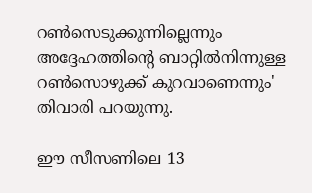റണ്‍സെടുക്കുന്നില്ലെന്നും അദ്ദേഹത്തിന്റെ ബാറ്റില്‍നിന്നുള്ള റണ്‍സൊഴുക്ക് കുറവാണെന്നും' തിവാരി പറയുന്നു.

ഈ സീസണിലെ 13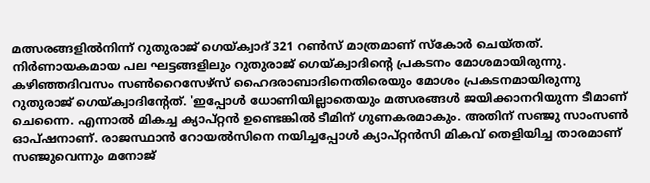മത്സരങ്ങളില്‍നിന്ന് റുതുരാജ് ഗെയ്ക്വാദ് 321 റണ്‍സ് മാത്രമാണ് സ്‌കോര്‍ ചെയ്തത്. നിര്‍ണായകമായ പല ഘട്ടങ്ങളിലും റുതുരാജ് ഗെയ്ക്വാദിന്റെ പ്രകടനം മോശമായിരുന്നു. കഴിഞ്ഞദിവസം സണ്‍റൈസേഴ്‌സ് ഹൈദരാബാദിനെതിരെയും മോശം പ്രകടനമായിരുന്നു റുതുരാജ് ഗെയ്ക്വാദിന്റേത്. 'ഇപ്പോള്‍ ധോണിയില്ലാതെയും മത്സരങ്ങള്‍ ജയിക്കാനറിയുന്ന ടീമാണ് ചെന്നൈ. എന്നാല്‍ മികച്ച ക്യാപ്റ്റന്‍ ഉണ്ടെങ്കില്‍ ടീമിന് ഗുണകരമാകും. അതിന് സഞ്ജു സാംസണ്‍ ഓപ്ഷനാണ്. രാജസ്ഥാന്‍ റോയല്‍സിനെ നയിച്ചപ്പോള്‍ ക്യാപ്റ്റന്‍സി മികവ് തെളിയിച്ച താരമാണ് സഞ്ജുവെന്നും മനോജ്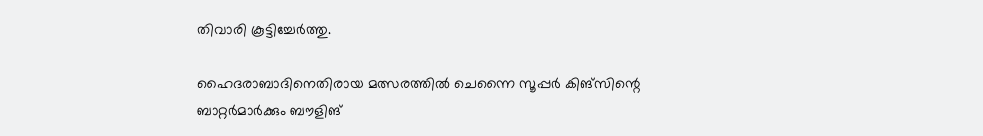തിവാരി കൂട്ടിച്ചേര്‍ത്തു.

ഹൈദരാബാദിനെതിരായ മത്സരത്തില്‍ ചെന്നൈ സൂപ്പര്‍ കിങ്‌സിന്റെ ബാറ്റര്‍മാര്‍ക്കും ബൗളിങ്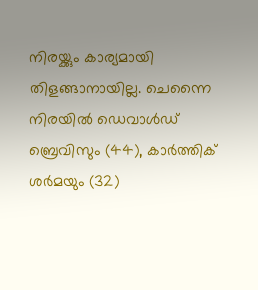നിരയ്ക്കും കാര്യമായി തിളങ്ങാനായില്ല. ചെന്നൈ നിരയില്‍ ഡെവാള്‍ഡ് ബ്രെവിസും (44), കാര്‍ത്തിക് ശര്‍മയും (32)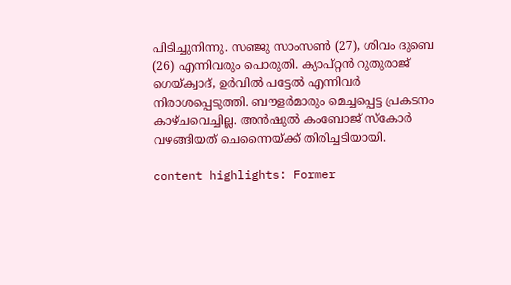പിടിച്ചുനിന്നു. സഞ്ജു സാംസണ്‍ (27), ശിവം ദുബെ (26) എന്നിവരും പൊരുതി. ക്യാപ്റ്റന്‍ റുതുരാജ് ഗെയ്ക്വാദ്, ഉര്‍വില്‍ പട്ടേല്‍ എന്നിവര്‍ നിരാശപ്പെടുത്തി. ബൗളര്‍മാരും മെച്ചപ്പെട്ട പ്രകടനം കാഴ്ചവെച്ചില്ല. അന്‍ഷുല്‍ കംബോജ് സ്‌കോര്‍ വഴങ്ങിയത് ചെന്നൈയ്ക്ക് തിരിച്ചടിയായി.

content highlights: Former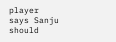player says Sanju should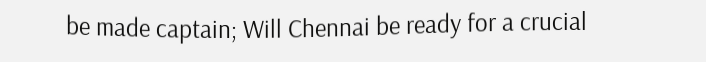be made captain; Will Chennai be ready for a crucial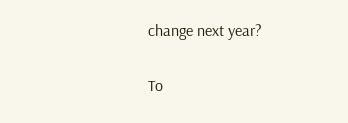change next year?

To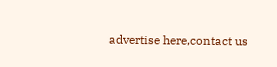advertise here,contact us